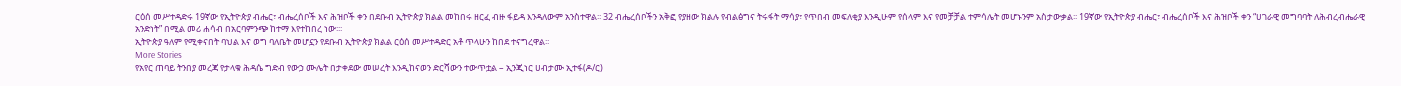ርዕሰ መሥተዳድሩ 19ኛው የኢትዮጵያ ብሔር፣ ብሔረሰቦች እና ሕዝቦች ቀን በደቡብ ኢትዮጵያ ክልል መከበሩ ዘርፈ ብዙ ፋይዳ እንዳለውም አንስተዋል፡፡ 32 ብሔረሰቦችን አቅፎ የያዘው ክልሉ የብልፅግና ትሩፋት ማሳያ፣ የጥበብ መፍለቂያ እንዲሁም የሰላም እና የመቻቻል ተምሳሌት መሆኑንም አስታውቃል፡፡ 19ኛው የኢትዮጵያ ብሔር፣ ብሔረሰቦች እና ሕዝቦች ቀን “ሀገራዊ መግባባት ለሕብረብሔራዊ አንድነት” በሚል መሪ ሐሳብ በአርባምንጭ ከተማ እየተከበረ ነው፡፡፡
ኢትዮጵያ ዓለም የሚቀናበት ባህል እና ወግ ባለቤት መሆኗን የደቡብ ኢትዮጵያ ክልል ርዕሰ መሥተዳድር አቶ ጥላሁን ከበደ ተናግረዋል፡፡
More Stories
የአየር ጠባይ ትንበያ መረጃ የታላቁ ሕዳሴ ግድብ የውኃ ሙሌት በታቀደው መሠረት እንዲከናወን ድርሻውን ተውጥቷል – ኢንጂነር ሀብታሙ ኢተፋ(ዶ/ር)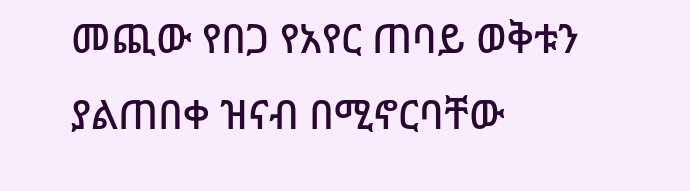መጪው የበጋ የአየር ጠባይ ወቅቱን ያልጠበቀ ዝናብ በሚኖርባቸው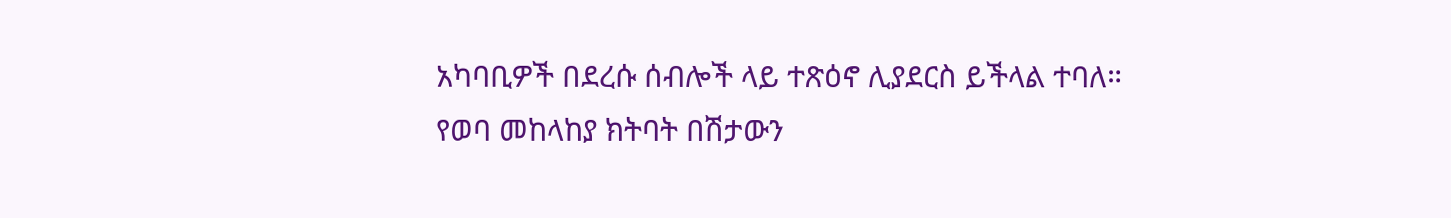አካባቢዎች በደረሱ ሰብሎች ላይ ተጽዕኖ ሊያደርስ ይችላል ተባለ።
የወባ መከላከያ ክትባት በሽታውን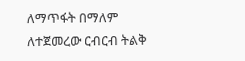ለማጥፋት በማለም ለተጀመረው ርብርብ ትልቅ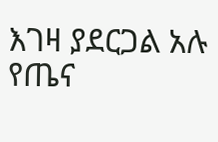እገዛ ያደርጋል አሉ የጤና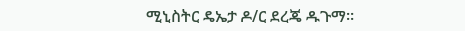ሚኒስትር ዴኤታ ዶ/ር ደረጄ ዱጉማ።